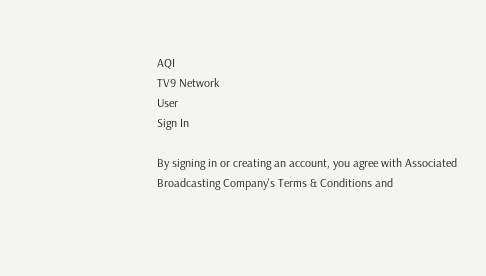AQI
TV9 Network
User
Sign In

By signing in or creating an account, you agree with Associated Broadcasting Company's Terms & Conditions and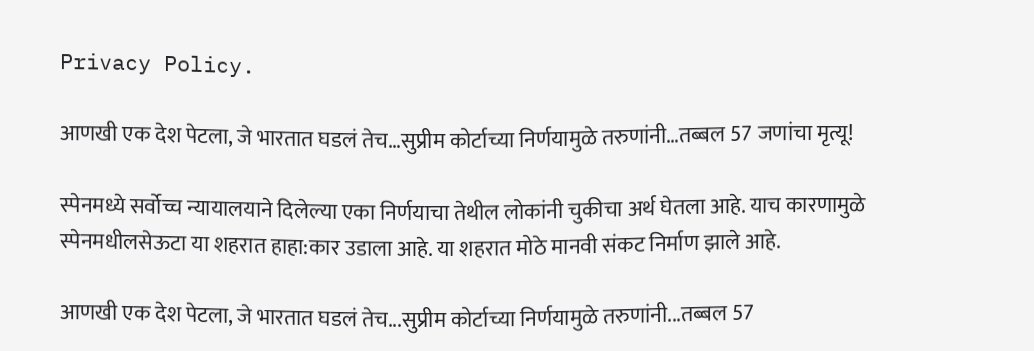Privacy Policy.

आणखी एक देश पेटला, जे भारतात घडलं तेच…सुप्रीम कोर्टाच्या निर्णयामुळे तरुणांनी…तब्बल 57 जणांचा मृत्यू!

स्पेनमध्ये सर्वोच्च न्यायालयाने दिलेल्या एका निर्णयाचा तेथील लोकांनी चुकीचा अर्थ घेतला आहे. याच कारणामुळे स्पेनमधीलसेऊटा या शहरात हाहा:कार उडाला आहे. या शहरात मोठे मानवी संकट निर्माण झाले आहे.

आणखी एक देश पेटला, जे भारतात घडलं तेच...सुप्रीम कोर्टाच्या निर्णयामुळे तरुणांनी...तब्बल 57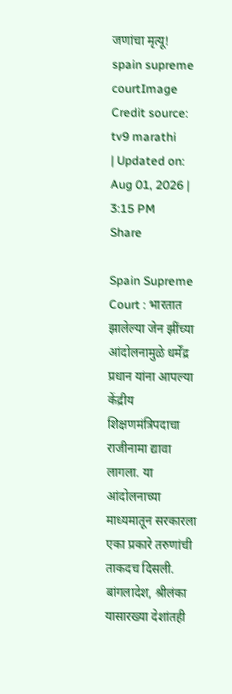जणांचा मृत्यू!
spain supreme courtImage Credit source: tv9 marathi
| Updated on: Aug 01, 2026 | 3:15 PM
Share

Spain Supreme Court : भारतात झालेल्या जेन झींच्या आंदोलनामुळे धर्मेंद्र प्रधान यांना आपल्या केंद्रीय शिक्षणमंत्रिपदाचा राजीनामा द्यावा लागला. या आंदोलनाच्या माध्यमातून सरकारला एका प्रकारे तरुणांची ताकदच दिसली. बांगलादेश, श्रीलंका यासारख्या देशांतही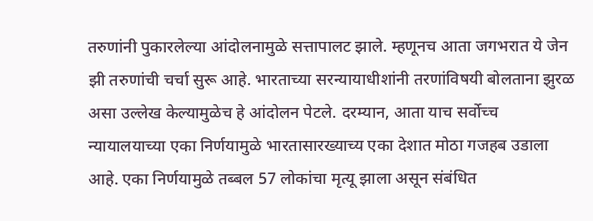तरुणांनी पुकारलेल्या आंदोलनामुळे सत्तापालट झाले. म्हणूनच आता जगभरात ये जेन झी तरुणांची चर्चा सुरू आहे. भारताच्या सरन्यायाधीशांनी तरणांविषयी बोलताना झुरळ असा उल्लेख केल्यामुळेच हे आंदोलन पेटले. दरम्यान, आता याच सर्वोच्च न्यायालयाच्या एका निर्णयामुळे भारतासारख्याच्य एका देशात मोठा गजहब उडाला आहे. एका निर्णयामुळे तब्बल 57 लोकांचा मृत्यू झाला असून संबंधित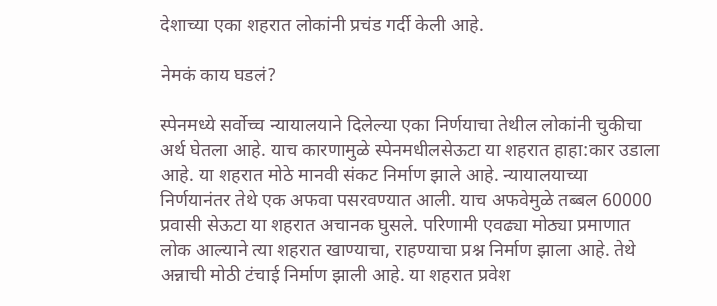देशाच्या एका शहरात लोकांनी प्रचंड गर्दी केली आहे.

नेमकं काय घडलं?

स्पेनमध्ये सर्वोच्च न्यायालयाने दिलेल्या एका निर्णयाचा तेथील लोकांनी चुकीचा अर्थ घेतला आहे. याच कारणामुळे स्पेनमधीलसेऊटा या शहरात हाहा:कार उडाला आहे. या शहरात मोठे मानवी संकट निर्माण झाले आहे. न्यायालयाच्या निर्णयानंतर तेथे एक अफवा पसरवण्यात आली. याच अफवेमुळे तब्बल 60000 प्रवासी सेऊटा या शहरात अचानक घुसले. परिणामी एवढ्या मोठ्या प्रमाणात लोक आल्याने त्या शहरात खाण्याचा, राहण्याचा प्रश्न निर्माण झाला आहे. तेथे अन्नाची मोठी टंचाई निर्माण झाली आहे. या शहरात प्रवेश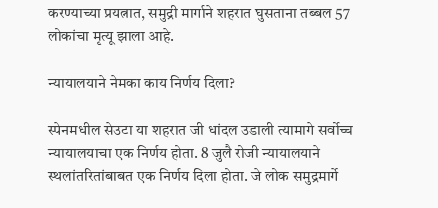करण्याच्या प्रयत्नात, समुद्री मार्गाने शहरात घुसताना तब्बल 57 लोकांचा मृत्यू झाला आहे.

न्यायालयाने नेमका काय निर्णय दिला?

स्पेनमधील सेउटा या शहरात जी धांदल उडाली त्यामागे सर्वोच्च न्यायालयाचा एक निर्णय होता. 8 जुलै रोजी न्यायालयाने स्थलांतरितांबाबत एक निर्णय दिला होता. जे लोक समुद्रमार्गे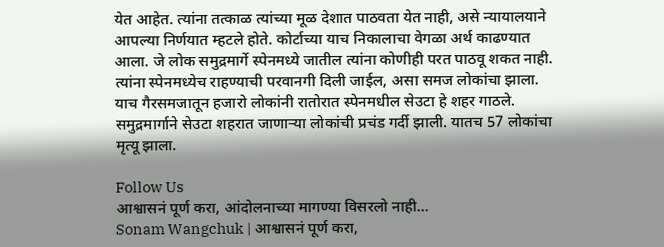येत आहेत. त्यांना तत्काळ त्यांच्या मूळ देशात पाठवता येत नाही, असे न्यायालयाने आपल्या निर्णयात म्हटले होते. कोर्टाच्या याच निकालाचा वेगळा अर्थ काढण्यात आला. जे लोक समुद्रमार्गे स्पेनमध्ये जातील त्यांना कोणीही परत पाठवू शकत नाही. त्यांना स्पेनमध्येच राहण्याची परवानगी दिली जाईल, असा समज लोकांचा झाला. याच गैरसमजातून हजारो लोकांनी रातोरात स्पेनमधील सेउटा हे शहर गाठले. समुद्रमार्गाने सेउटा शहरात जाणाऱ्या लोकांची प्रचंड गर्दी झाली. यातच 57 लोकांचा मृत्यू झाला.

Follow Us
आश्वासनं पूर्ण करा, आंदोलनाच्या मागण्या विसरलो नाही...
Sonam Wangchuk | आश्वासनं पूर्ण करा,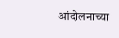आंदोलनाच्या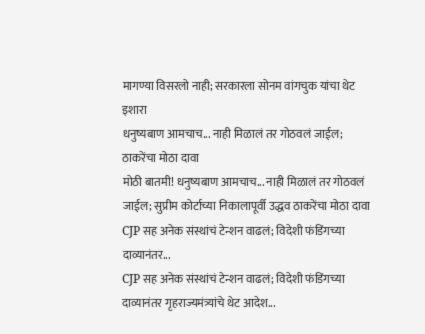मागण्या विसरलो नाही; सरकारला सोनम वांगचुक यांचा थेट इशारा
धनुष्यबाण आमचाच... नाही मिळालं तर गोठवलं जाईल; ठाकरेंचा मोठा दावा
मोठी बातमी! धनुष्यबाण आमचाच... नाही मिळालं तर गोठवलं जाईल; सुप्रीम कोर्टाच्या निकालापूर्वी उद्धव ठाकरेंचा मोठा दावा
CJP सह अनेक संस्थांचं टेन्शन वाढलं; विदेशी फंडिंगच्या दाव्यानंतर...
CJP सह अनेक संस्थांचं टेन्शन वाढलं; विदेशी फंडिंगच्या दाव्यानंतर गृहराज्यमंत्र्यांचे थेट आदेश...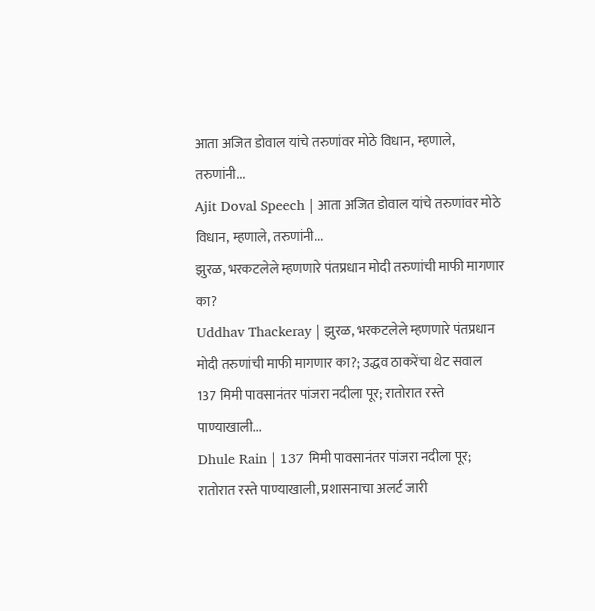आता अजित डोवाल यांचे तरुणांवर मोठे विधान, म्हणाले, तरुणांनी...
Ajit Doval Speech | आता अजित डोवाल यांचे तरुणांवर मोठे विधान, म्हणाले, तरुणांनी...
झुरळ, भरकटलेले म्हणणारे पंतप्रधान मोदी तरुणांची माफी मागणार का?
Uddhav Thackeray | झुरळ, भरकटलेले म्हणणारे पंतप्रधान मोदी तरुणांची माफी मागणार का?; उद्धव ठाकरेंचा थेट सवाल
137 मिमी पावसानंतर पांजरा नदीला पूर; रातोरात रस्ते पाण्याखाली...
Dhule Rain | 137 मिमी पावसानंतर पांजरा नदीला पूर; रातोरात रस्ते पाण्याखाली, प्रशासनाचा अलर्ट जारी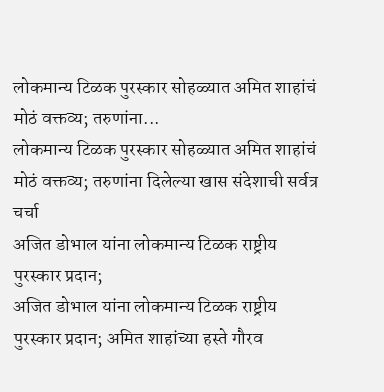लोकमान्य टिळक पुरस्कार सोहळ्यात अमित शाहांचं मोठं वक्तव्य; तरुणांना...
लोकमान्य टिळक पुरस्कार सोहळ्यात अमित शाहांचं मोठं वक्तव्य; तरुणांना दिलेल्या खास संदेशाची सर्वत्र चर्चा
अजित डोभाल यांना लोकमान्य टिळक राष्ट्रीय पुरस्कार प्रदान;
अजित डोभाल यांना लोकमान्य टिळक राष्ट्रीय पुरस्कार प्रदान; अमित शाहांच्या हस्ते गौरव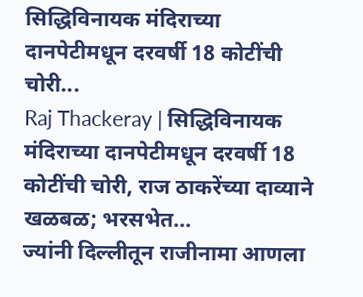सिद्धिविनायक मंदिराच्या दानपेटीमधून दरवर्षी 18 कोटींची चोरी...
Raj Thackeray | सिद्धिविनायक मंदिराच्या दानपेटीमधून दरवर्षी 18 कोटींची चोरी, राज ठाकरेंच्या दाव्याने खळबळ; भरसभेत...
ज्यांनी दिल्लीतून राजीनामा आणला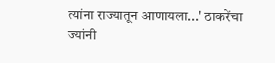त्यांना राज्यातून आणायला...' ठाकरेंचा
ज्यांनी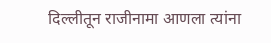दिल्लीतून राजीनामा आणला त्यांना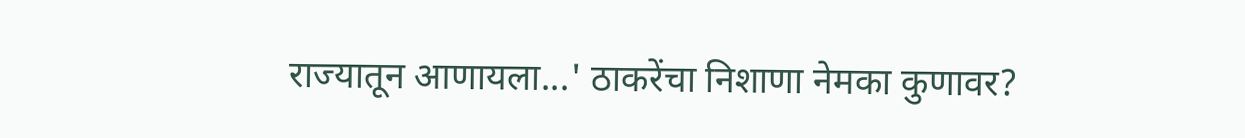राज्यातून आणायला...' ठाकरेंचा निशाणा नेमका कुणावर?